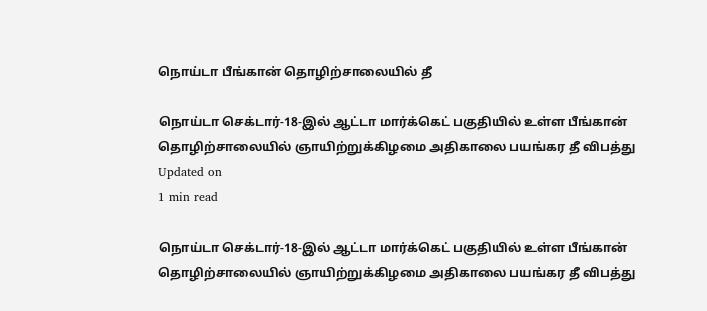நொய்டா பீங்கான் தொழிற்சாலையில் தீ

நொய்டா செக்டார்-18-இல் ஆட்டா மார்க்கெட் பகுதியில் உள்ள பீங்கான் தொழிற்சாலையில் ஞாயிற்றுக்கிழமை அதிகாலை பயங்கர தீ விபத்து
Updated on
1 min read

நொய்டா செக்டார்-18-இல் ஆட்டா மார்க்கெட் பகுதியில் உள்ள பீங்கான் தொழிற்சாலையில் ஞாயிற்றுக்கிழமை அதிகாலை பயங்கர தீ விபத்து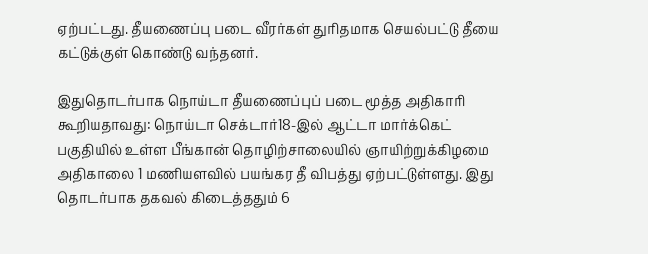ஏற்பட்டது. தீயணைப்பு படை வீரர்கள் துரிதமாக செயல்பட்டு தீயை கட்டுக்குள் கொண்டு வந்தனர்.

இதுதொடர்பாக நொய்டா தீயணைப்புப் படை மூத்த அதிகாரி கூறியதாவது: நொய்டா செக்டார்18-இல் ஆட்டா மார்க்கெட் பகுதியில் உள்ள பீங்கான் தொழிற்சாலையில் ஞாயிற்றுக்கிழமை அதிகாலை 1 மணியளவில் பயங்கர தீ விபத்து ஏற்பட்டுள்ளது. இது தொடர்பாக தகவல் கிடைத்ததும் 6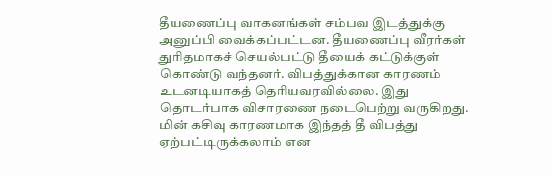தீயணைப்பு வாகனங்கள் சம்பவ இடத்துக்கு அனுப்பி வைக்கப்பட்டன. தீயணைப்பு வீரர்கள் துரிதமாகச் செயல்பட்டு தீயைக் கட்டுக்குள் கொண்டு வந்தனர். விபத்துக்கான காரணம் உடனடியாகத் தெரியவரவில்லை. இது தொடர்பாக விசாரணை நடைபெற்று வருகிறது. மின் கசிவு காரணமாக இந்தத் தீ விபத்து ஏற்பட்டிருக்கலாம் என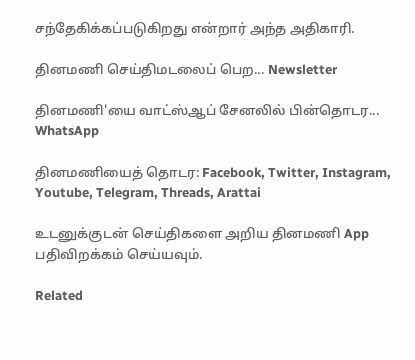சந்தேகிக்கப்படுகிறது என்றார் அந்த அதிகாரி.

தினமணி செய்திமடலைப் பெற... Newsletter

தினமணி'யை வாட்ஸ்ஆப் சேனலில் பின்தொடர... WhatsApp

தினமணியைத் தொடர: Facebook, Twitter, Instagram, Youtube, Telegram, Threads, Arattai

உடனுக்குடன் செய்திகளை அறிய தினமணி App பதிவிறக்கம் செய்யவும்.

Related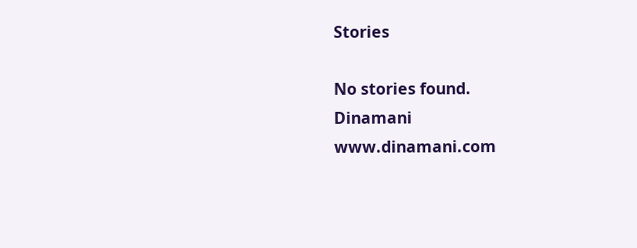Stories

No stories found.
Dinamani
www.dinamani.com